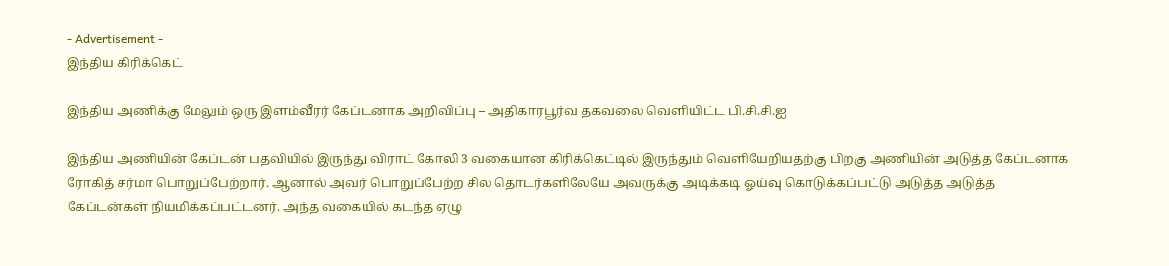- Advertisement -
இந்திய கிரிக்கெட்

இந்திய அணிக்கு மேலும் ஒரு இளம்வீரர் கேப்டனாக அறிவிப்பு – அதிகாரபூர்வ தகவலை வெளியிட்ட பி.சி.சி.ஐ

இந்திய அணியின் கேப்டன் பதவியில் இருந்து விராட் கோலி 3 வகையான கிரிக்கெட்டில் இருந்தும் வெளியேறியதற்கு பிறகு அணியின் அடுத்த கேப்டனாக ரோகித் சர்மா பொறுப்பேற்றார். ஆனால் அவர் பொறுப்பேற்ற சில தொடர்களிலேயே அவருக்கு அடிக்கடி ஓய்வு கொடுக்கப்பட்டு அடுத்த அடுத்த கேப்டன்கள் நியமிக்கப்பட்டனர். அந்த வகையில் கடந்த ஏழு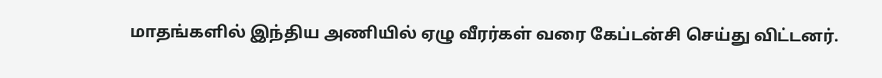மாதங்களில் இந்திய அணியில் ஏழு வீரர்கள் வரை கேப்டன்சி செய்து விட்டனர்.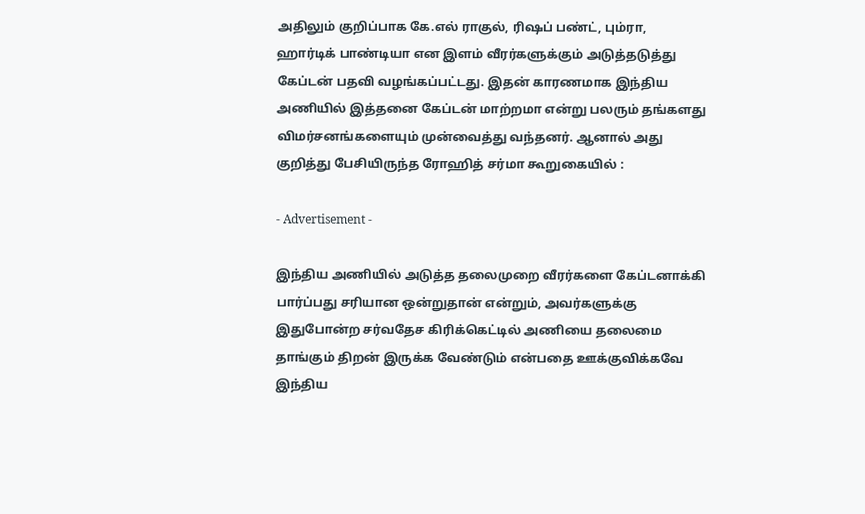அதிலும் குறிப்பாக கே.எல் ராகுல், ரிஷப் பண்ட், பும்ரா, ஹார்டிக் பாண்டியா என இளம் வீரர்களுக்கும் அடுத்தடுத்து கேப்டன் பதவி வழங்கப்பட்டது. இதன் காரணமாக இந்திய அணியில் இத்தனை கேப்டன் மாற்றமா என்று பலரும் தங்களது விமர்சனங்களையும் முன்வைத்து வந்தனர். ஆனால் அது குறித்து பேசியிருந்த ரோஹித் சர்மா கூறுகையில் :

- Advertisement -

இந்திய அணியில் அடுத்த தலைமுறை வீரர்களை கேப்டனாக்கி பார்ப்பது சரியான ஒன்றுதான் என்றும், அவர்களுக்கு இதுபோன்ற சர்வதேச கிரிக்கெட்டில் அணியை தலைமை தாங்கும் திறன் இருக்க வேண்டும் என்பதை ஊக்குவிக்கவே இந்திய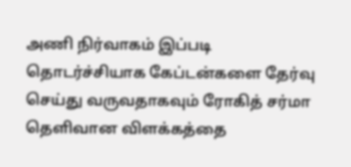அணி நிர்வாகம் இப்படி தொடர்ச்சியாக கேப்டன்களை தேர்வு செய்து வருவதாகவும் ரோகித் சர்மா தெளிவான விளக்கத்தை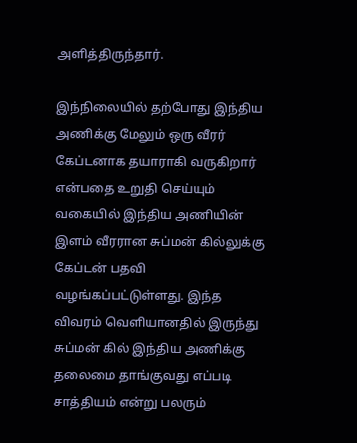அளித்திருந்தார்.

இந்நிலையில் தற்போது இந்திய அணிக்கு மேலும் ஒரு வீரர் கேப்டனாக தயாராகி வருகிறார் என்பதை உறுதி செய்யும் வகையில் இந்திய அணியின் இளம் வீரரான சுப்மன் கில்லுக்கு கேப்டன் பதவி வழங்கப்பட்டுள்ளது. இந்த விவரம் வெளியானதில் இருந்து சுப்மன் கில் இந்திய அணிக்கு தலைமை தாங்குவது எப்படி சாத்தியம் என்று பலரும்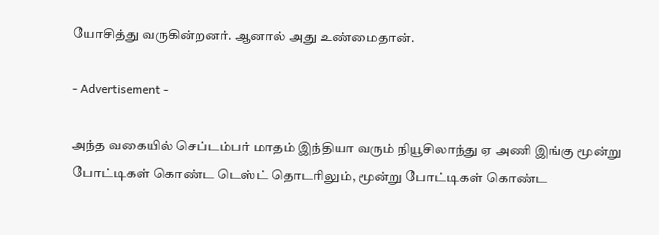யோசித்து வருகின்றனர். ஆனால் அது உண்மைதான்.

- Advertisement -

அந்த வகையில் செப்டம்பர் மாதம் இந்தியா வரும் நியூசிலாந்து ஏ அணி இங்கு மூன்று போட்டிகள் கொண்ட டெஸ்ட் தொடரிலும், மூன்று போட்டிகள் கொண்ட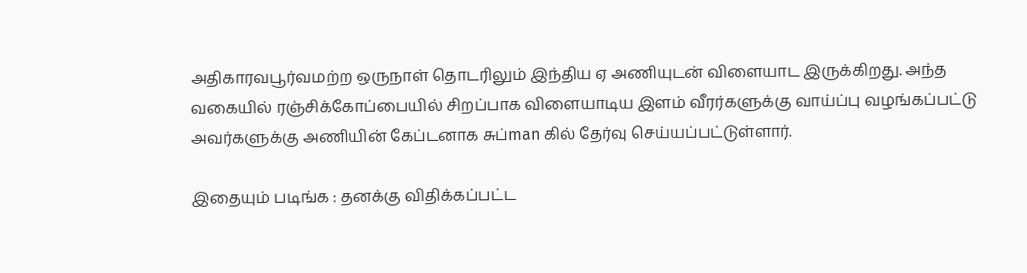அதிகாரவபூர்வமற்ற ஒருநாள் தொடரிலும் இந்திய ஏ அணியுடன் விளையாட இருக்கிறது. அந்த வகையில் ரஞ்சிக்கோப்பையில் சிறப்பாக விளையாடிய இளம் வீரர்களுக்கு வாய்ப்பு வழங்கப்பட்டு அவர்களுக்கு அணியின் கேப்டனாக சுப்man கில் தேர்வு செய்யப்பட்டுள்ளார்.

இதையும் படிங்க : தனக்கு விதிக்கப்பட்ட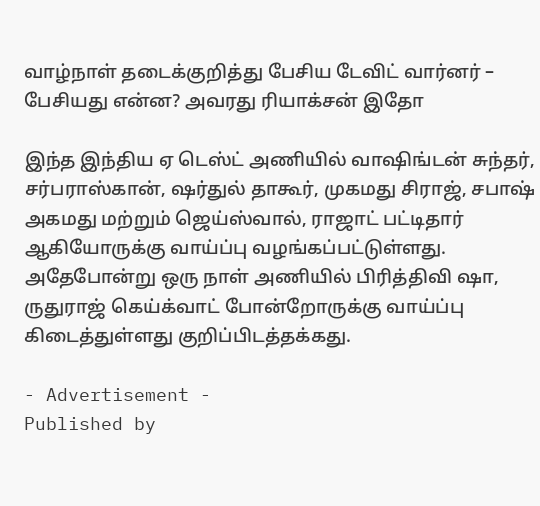வாழ்நாள் தடைக்குறித்து பேசிய டேவிட் வார்னர் – பேசியது என்ன? அவரது ரியாக்சன் இதோ

இந்த இந்திய ஏ டெஸ்ட் அணியில் வாஷிங்டன் சுந்தர், சர்பராஸ்கான், ஷர்துல் தாகூர், முகமது சிராஜ், சபாஷ் அகமது மற்றும் ஜெய்ஸ்வால், ராஜாட் பட்டிதார் ஆகியோருக்கு வாய்ப்பு வழங்கப்பட்டுள்ளது. அதேபோன்று ஒரு நாள் அணியில் பிரித்திவி ஷா, ருதுராஜ் கெய்க்வாட் போன்றோருக்கு வாய்ப்பு கிடைத்துள்ளது குறிப்பிடத்தக்கது.

- Advertisement -
Published by